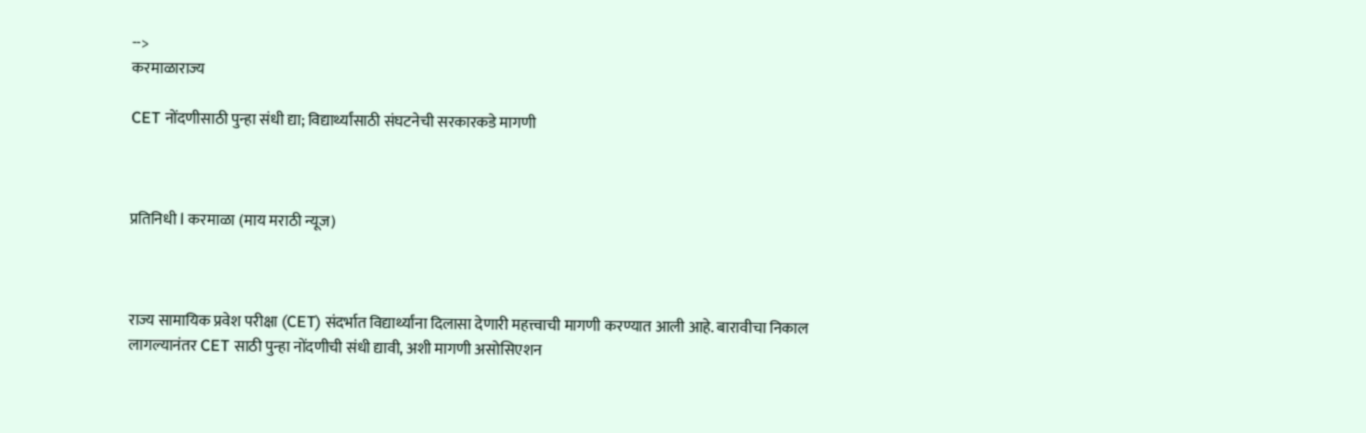-->
करमाळाराज्य

CET नोंदणीसाठी पुन्हा संधी द्या; विद्यार्थ्यांसाठी संघटनेची सरकारकडे मागणी



प्रतिनिधी l करमाळा (माय मराठी न्यूज)



राज्य सामायिक प्रवेश परीक्षा (CET) संदर्भात विद्यार्थ्यांना दिलासा देणारी महत्त्वाची मागणी करण्यात आली आहे. बारावीचा निकाल लागल्यानंतर CET साठी पुन्हा नोंदणीची संधी द्यावी, अशी मागणी असोसिएशन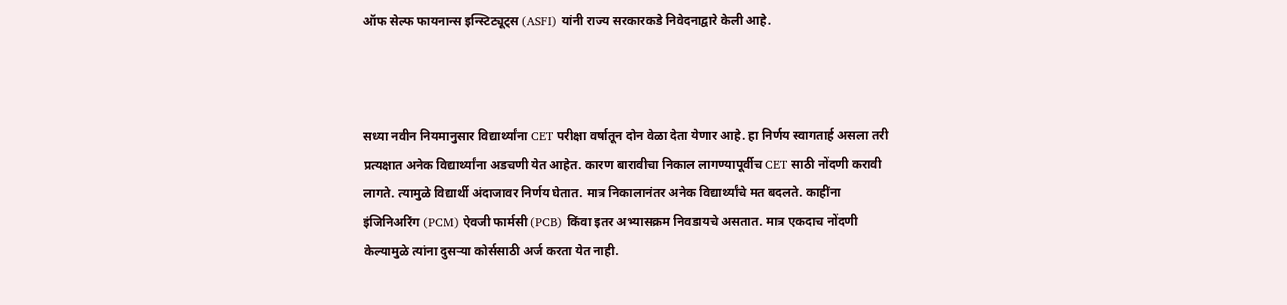ऑफ सेल्फ फायनान्स इन्स्टिट्यूट्स (ASFI) यांनी राज्य सरकारकडे निवेदनाद्वारे केली आहे.



सध्या नवीन नियमानुसार विद्यार्थ्यांना CET परीक्षा वर्षातून दोन वेळा देता येणार आहे. हा निर्णय स्वागतार्ह असला तरी प्रत्यक्षात अनेक विद्यार्थ्यांना अडचणी येत आहेत. कारण बारावीचा निकाल लागण्यापूर्वीच CET साठी नोंदणी करावी लागते. त्यामुळे विद्यार्थी अंदाजावर निर्णय घेतात. मात्र निकालानंतर अनेक विद्यार्थ्यांचे मत बदलते. काहींना इंजिनिअरिंग (PCM) ऐवजी फार्मसी (PCB) किंवा इतर अभ्यासक्रम निवडायचे असतात. मात्र एकदाच नोंदणी केल्यामुळे त्यांना दुसऱ्या कोर्ससाठी अर्ज करता येत नाही.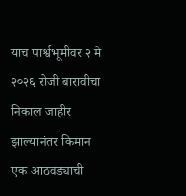याच पार्श्वभूमीवर २ मे २०२६ रोजी बारावीचा निकाल जाहीर झाल्यानंतर किमान एक आठवड्याची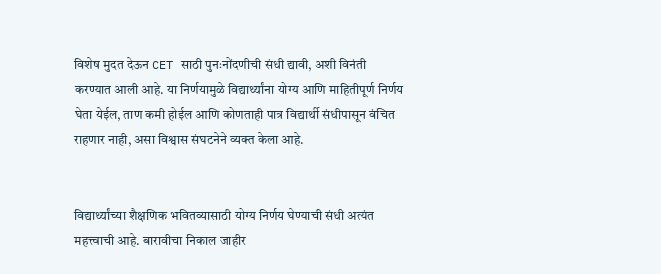विशेष मुदत देऊन CET साठी पुनःनोंदणीची संधी द्यावी, अशी विनंती करण्यात आली आहे. या निर्णयामुळे विद्यार्थ्यांना योग्य आणि माहितीपूर्ण निर्णय घेता येईल, ताण कमी होईल आणि कोणताही पात्र विद्यार्थी संधीपासून वंचित राहणार नाही, असा विश्वास संघटनेने व्यक्त केला आहे.


विद्यार्थ्यांच्या शैक्षणिक भवितव्यासाठी योग्य निर्णय घेण्याची संधी अत्यंत महत्त्वाची आहे. बारावीचा निकाल जाहीर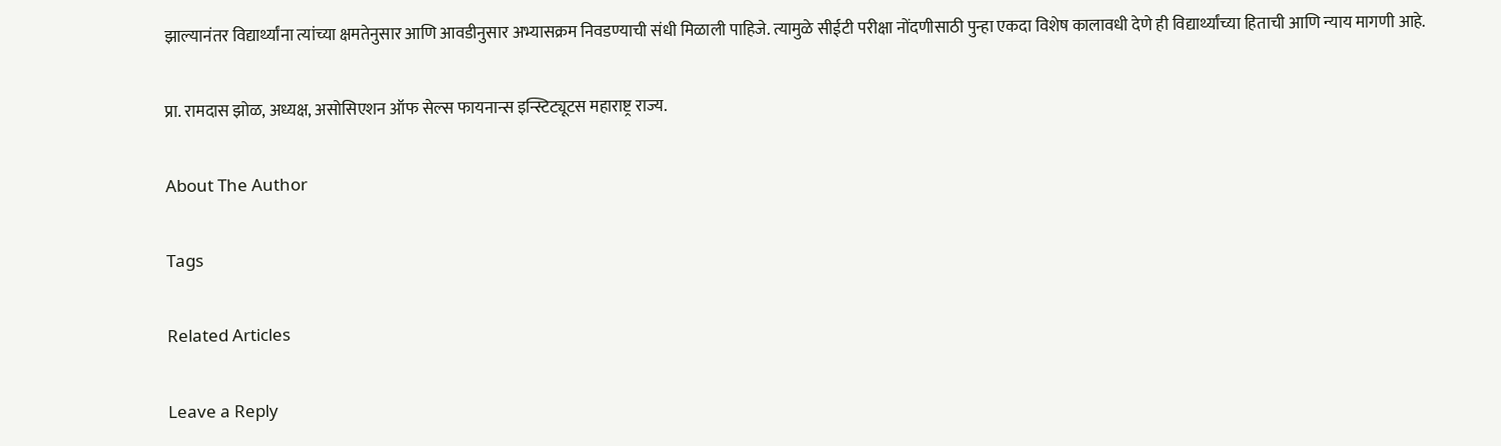झाल्यानंतर विद्यार्थ्यांना त्यांच्या क्षमतेनुसार आणि आवडीनुसार अभ्यासक्रम निवडण्याची संधी मिळाली पाहिजे. त्यामुळे सीईटी परीक्षा नोंदणीसाठी पुन्हा एकदा विशेष कालावधी देणे ही विद्यार्थ्यांच्या हिताची आणि न्याय मागणी आहे.

प्रा. रामदास झोळ, अध्यक्ष, असोसिएशन ऑफ सेल्स फायनान्स इन्स्टिट्यूटस महाराष्ट्र राज्य.

About The Author

Tags

Related Articles

Leave a Reply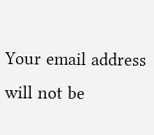Your email address will not be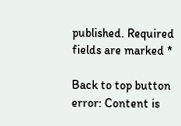published. Required fields are marked *

Back to top button
error: Content is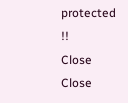protected !!
Close
Close